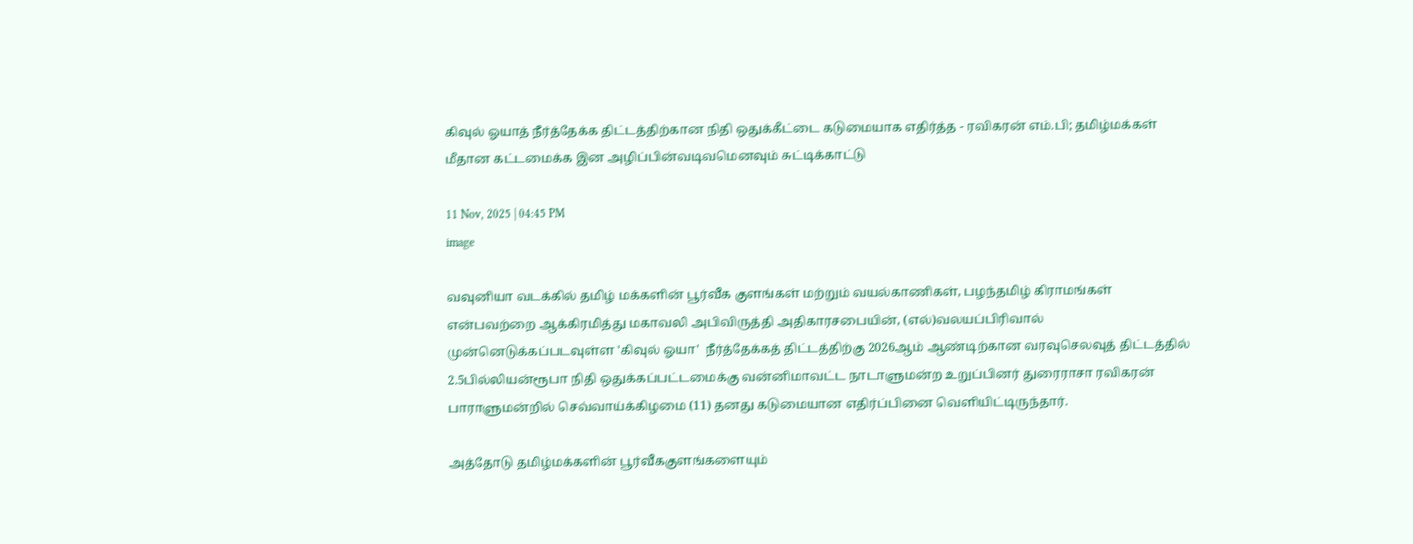கிவுல் ஓயாத் நீர்த்தேக்க திட்டத்திற்கான நிதி ஒதுக்கீட்டை கடுமையாக எதிர்த்த - ரவிகரன் எம்.பி; தமிழ்மக்கள் மீதான கட்டமைக்க இன அழிப்பின்வடிவமெனவும் சுட்டிக்காட்டு

11 Nov, 2025 | 04:45 PM
image

வவுனியா வடக்கில் தமிழ் மக்களின் பூர்வீக குளங்கள் மற்றும் வயல்காணிகள், பழந்தமிழ் கிராமங்கள் என்பவற்றை ஆக்கிரமித்து மகாவலி அபிவிருத்தி அதிகாரசபையின், (எல்)வலயப்பிரிவால் முன்னெடுக்கப்படவுள்ள 'கிவுல் ஓயா'  நீர்த்தேக்கத் திட்டத்திற்கு 2026ஆம் ஆண்டிற்கான வரவுசெலவுத் திட்டத்தில் 2.5பில்லியன்ரூபா நிதி ஒதுக்கப்பட்டமைக்கு வன்னிமாவட்ட நாடாளுமன்ற உறுப்பினர் துரைராசா ரவிகரன் பாராளுமன்றில் செவ்வாய்க்கிழமை (11) தனது கடுமையான எதிர்ப்பினை வெளியிட்டிருந்தார்.

அத்தோடு தமிழ்மக்களின் பூர்வீககுளங்களையும்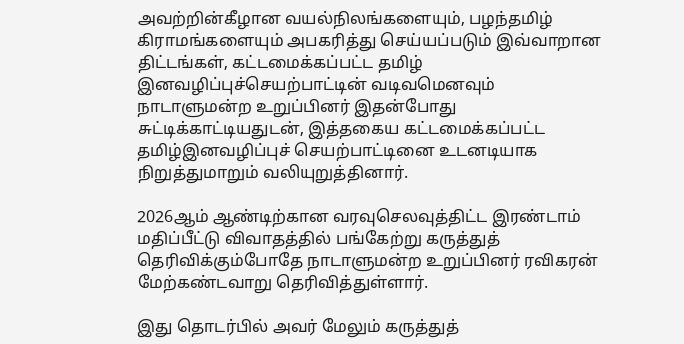அவற்றின்கீழான வயல்நிலங்களையும், பழந்தமிழ் கிராமங்களையும் அபகரித்து செய்யப்படும் இவ்வாறான திட்டங்கள், கட்டமைக்கப்பட்ட தமிழ் இனவழிப்புச்செயற்பாட்டின் வடிவமெனவும் நாடாளுமன்ற உறுப்பினர் இதன்போது சுட்டிக்காட்டியதுடன், இத்தகைய கட்டமைக்கப்பட்ட தமிழ்இனவழிப்புச் செயற்பாட்டினை உடனடியாக நிறுத்துமாறும் வலியுறுத்தினார்.

2026ஆம் ஆண்டிற்கான வரவுசெலவுத்திட்ட இரண்டாம் மதிப்பீட்டு விவாதத்தில் பங்கேற்று கருத்துத் தெரிவிக்கும்போதே நாடாளுமன்ற உறுப்பினர் ரவிகரன் மேற்கண்டவாறு தெரிவித்துள்ளார்.

இது தொடர்பில் அவர் மேலும் கருத்துத்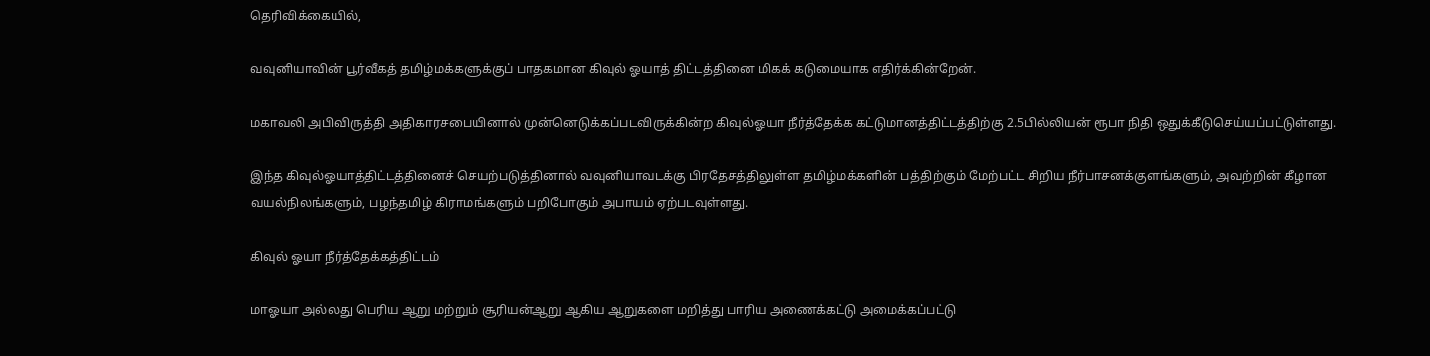தெரிவிக்கையில்,

வவுனியாவின் பூர்வீகத் தமிழ்மக்களுக்குப் பாதகமான கிவுல் ஓயாத் திட்டத்தினை மிகக் கடுமையாக எதிர்க்கின்றேன்.

மகாவலி அபிவிருத்தி அதிகாரசபையினால் முன்னெடுக்கப்படவிருக்கின்ற கிவுல்ஓயா நீர்த்தேக்க கட்டுமானத்திட்டத்திற்கு 2.5பில்லியன் ரூபா நிதி ஒதுக்கீடுசெய்யப்பட்டுள்ளது.

இந்த கிவுல்ஓயாத்திட்டத்தினைச் செயற்படுத்தினால் வவுனியாவடக்கு பிரதேசத்திலுள்ள தமிழ்மக்களின் பத்திற்கும் மேற்பட்ட சிறிய நீர்பாசனக்குளங்களும், அவற்றின் கீழான வயல்நிலங்களும், பழந்தமிழ் கிராமங்களும் பறிபோகும் அபாயம் ஏற்படவுள்ளது.

கிவுல் ஓயா நீர்த்தேக்கத்திட்டம்

மாஓயா அல்லது பெரிய ஆறு மற்றும் சூரியன்ஆறு ஆகிய ஆறுகளை மறித்து பாரிய அணைக்கட்டு அமைக்கப்பட்டு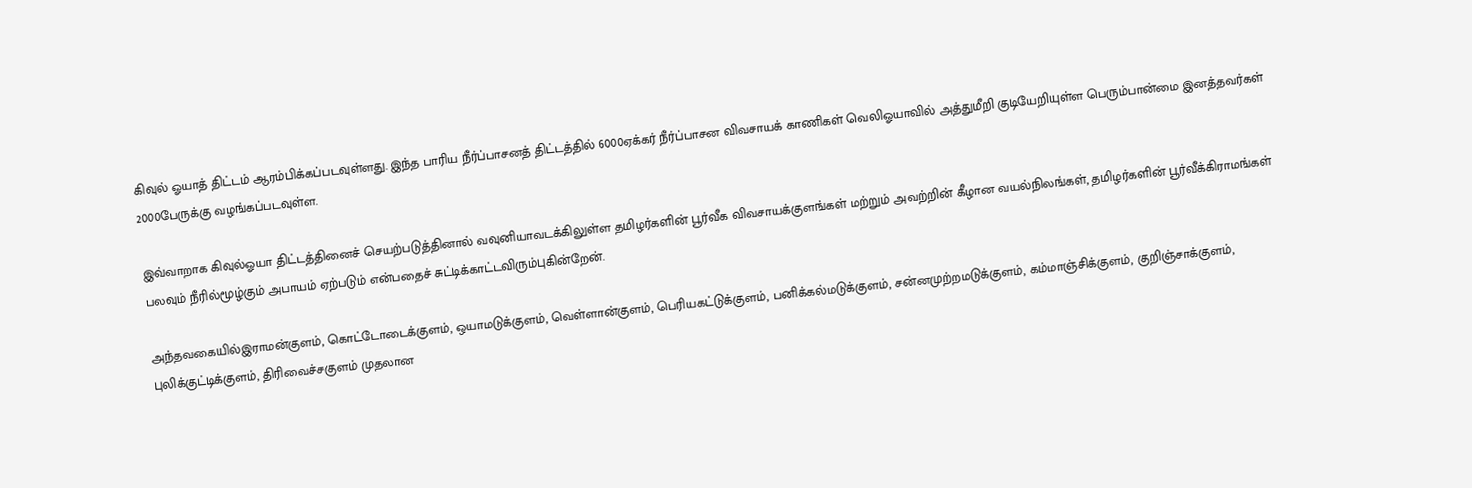கிவுல் ஓயாத் திட்டம் ஆரம்பிக்கப்படவுள்ளது. இந்த பாரிய நீர்ப்பாசனத் திட்டத்தில் 6000ஏக்கர் நீர்ப்பாசன விவசாயக் காணிகள் வெலிஓயாவில் அத்துமீறி குடியேறியுள்ள பெரும்பான்மை இனத்தவர்கள் 2000பேருக்கு வழங்கப்படவுள்ள.

இவ்வாறாக கிவுல்ஓயா திட்டத்தினைச் செயற்படுத்தினால் வவுனியாவடக்கிலுள்ள தமிழர்களின் பூர்வீக விவசாயக்குளங்கள் மற்றும் அவற்றின் கீழான வயல்நிலங்கள், தமிழர்களின் பூர்வீக்கிராமங்கள் பலவும் நீரில்மூழ்கும் அபாயம் ஏற்படும் என்பதைச் சுட்டிக்காட்டவிரும்புகின்றேன்.

அந்தவகையில்இராமன்குளம், கொட்டோடைக்குளம், ஒயாமடுக்குளம், வெள்ளான்குளம், பெரியகட்டுக்குளம், பனிக்கல்மடுக்குளம், சன்னமுற்றமடுக்குளம், கம்மாஞ்சிக்குளம், குறிஞ்சாக்குளம், புலிக்குட்டிக்குளம், திரிவைச்சகுளம் முதலான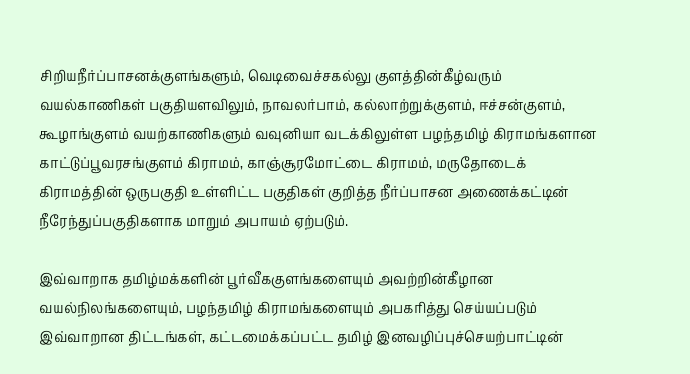சிறியநீர்ப்பாசனக்குளங்களும், வெடிவைச்சகல்லு குளத்தின்கீழ்வரும் வயல்காணிகள் பகுதியளவிலும், நாவலர்பாம், கல்லாற்றுக்குளம், ஈச்சன்குளம், கூழாங்குளம் வயற்காணிகளும் வவுனியா வடக்கிலுள்ள பழந்தமிழ் கிராமங்களான காட்டுப்பூவரசங்குளம் கிராமம், காஞ்சூரமோட்டை கிராமம், மருதோடைக் கிராமத்தின் ஒருபகுதி உள்ளிட்ட பகுதிகள் குறித்த நீர்ப்பாசன அணைக்கட்டின் நீரேந்துப்பகுதிகளாக மாறும் அபாயம் ஏற்படும்.

இவ்வாறாக தமிழ்மக்களின் பூர்வீககுளங்களையும் அவற்றின்கீழான வயல்நிலங்களையும், பழந்தமிழ் கிராமங்களையும் அபகரித்து செய்யப்படும் இவ்வாறான திட்டங்கள், கட்டமைக்கப்பட்ட தமிழ் இனவழிப்புச்செயற்பாட்டின்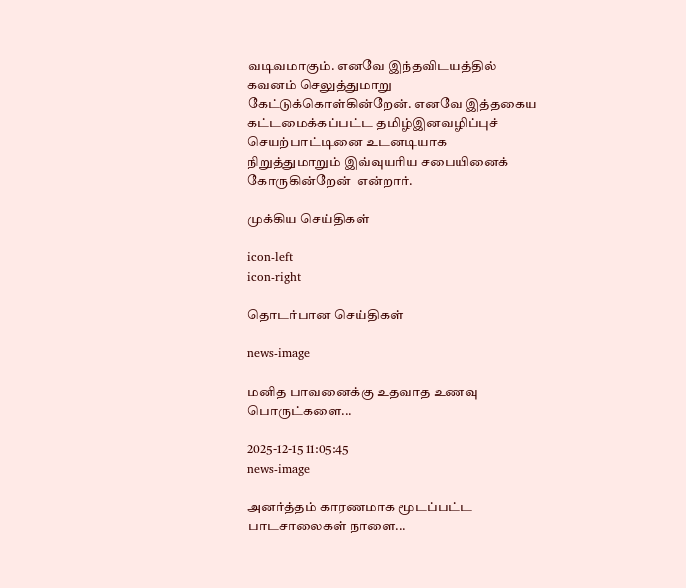வடிவமாகும். எனவே இந்தவிடயத்தில் கவனம் செலுத்துமாறு கேட்டுக்கொள்கின்றேன். எனவே இத்தகைய கட்டமைக்கப்பட்ட தமிழ்இனவழிப்புச் செயற்பாட்டினை உடனடியாக நிறுத்துமாறும் இவ்வுயரிய சபையினைக் கோருகின்றேன்  என்றார்.

முக்கிய செய்திகள்

icon-left
icon-right

தொடர்பான செய்திகள்

news-image

மனித பாவனைக்கு உதவாத உணவு பொருட்களை...

2025-12-15 11:05:45
news-image

அனர்த்தம் காரணமாக மூடப்பட்ட பாடசாலைகள் நாளை...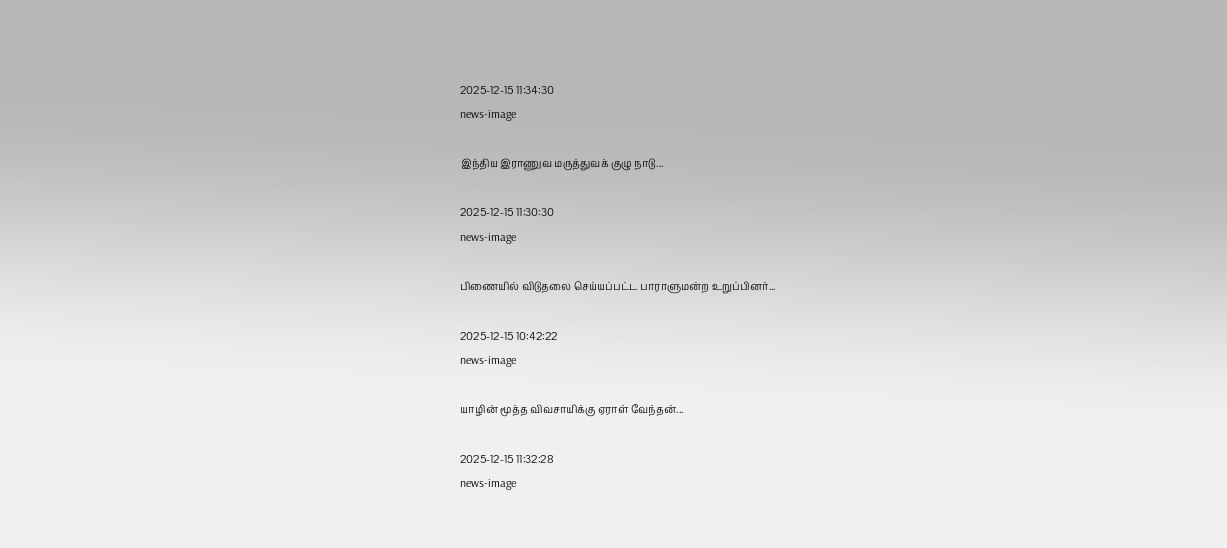2025-12-15 11:34:30
news-image

இந்திய இராணுவ மருத்துவக் குழு நாடு...

2025-12-15 11:30:30
news-image

பிணையில் விடுதலை செய்யப்பட்ட பாராளுமன்ற உறுப்பினர்...

2025-12-15 10:42:22
news-image

யாழின் மூத்த விவசாயிக்கு ஏராள் வேந்தன்...

2025-12-15 11:32:28
news-image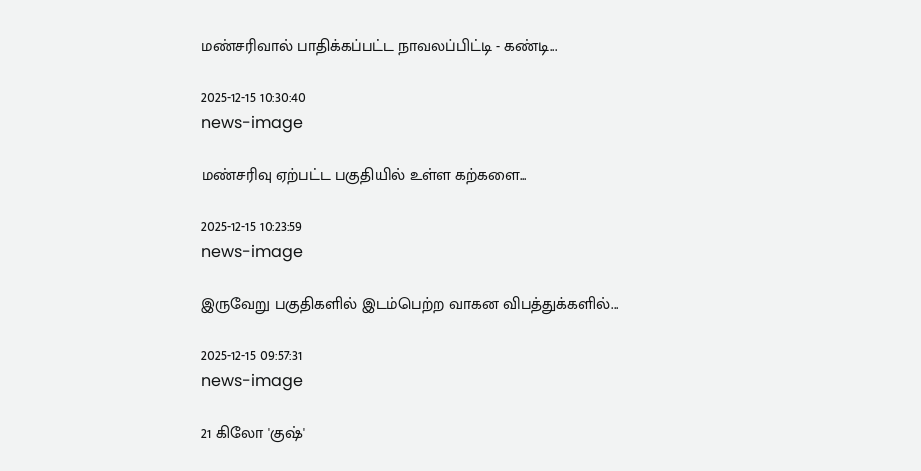மண்சரிவால் பாதிக்கப்பட்ட நாவலப்பிட்டி - கண்டி...

2025-12-15 10:30:40
news-image

மண்சரிவு ஏற்பட்ட பகுதியில் உள்ள கற்களை...

2025-12-15 10:23:59
news-image

இருவேறு பகுதிகளில் இடம்பெற்ற வாகன விபத்துக்களில்...

2025-12-15 09:57:31
news-image

21 கிலோ 'குஷ்'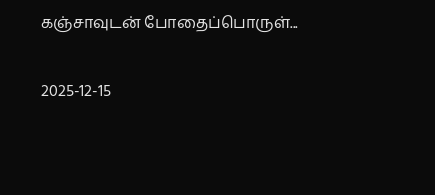கஞ்சாவுடன் போதைப்பொருள்...

2025-12-15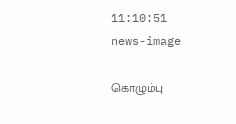11:10:51
news-image

கொழும்பு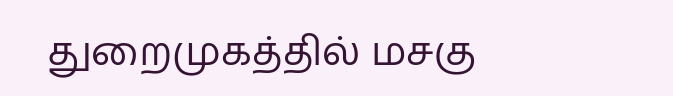துறைமுகத்தில் மசகு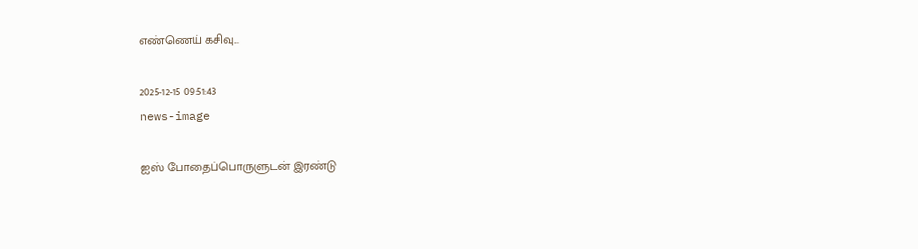எண்ணெய் கசிவு...

2025-12-15 09:51:43
news-image

ஐஸ் போதைப்பொருளுடன் இரண்டு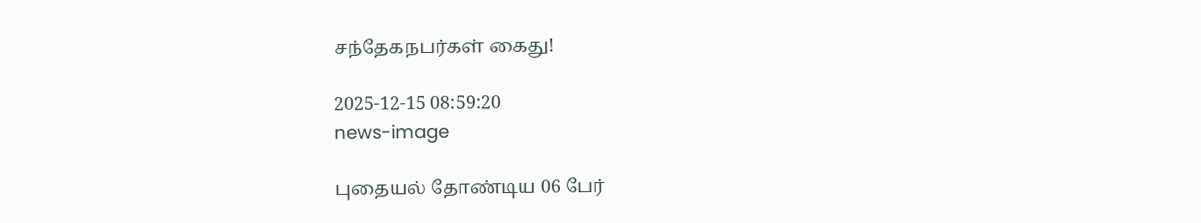சந்தேகநபர்கள் கைது!

2025-12-15 08:59:20
news-image

புதையல் தோண்டிய 06 பேர்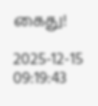கைது!

2025-12-15 09:19:43